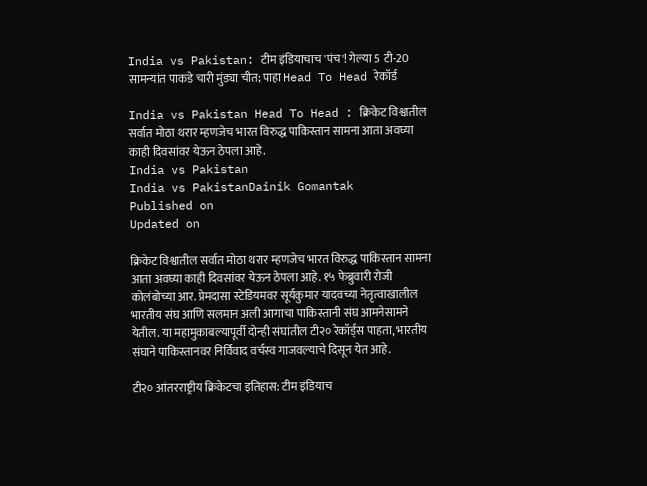India vs Pakistan: टीम इंडियाचाच 'पंच'! गेल्या 5 टी-20 सामन्यांत पाकडे चारी मुंड्या चीत; पाहा Head To Head रेकॉर्ड

India vs Pakistan Head To Head : क्रिकेट विश्वातील सर्वात मोठा थरार म्हणजेच भारत विरुद्ध पाकिस्तान सामना आता अवघ्या काही दिवसांवर येऊन ठेपला आहे.
India vs Pakistan
India vs PakistanDainik Gomantak
Published on
Updated on

क्रिकेट विश्वातील सर्वात मोठा थरार म्हणजेच भारत विरुद्ध पाकिस्तान सामना आता अवघ्या काही दिवसांवर येऊन ठेपला आहे. १५ फेब्रुवारी रोजी कोलंबोच्या आर. प्रेमदासा स्टेडियमवर सूर्यकुमार यादवच्या नेतृत्वाखालील भारतीय संघ आणि सलमान अली आगाचा पाकिस्तानी संघ आमनेसामने येतील. या महामुकाबल्यापूर्वी दोन्ही संघांतील टी२० रेकॉर्ड्स पाहता, भारतीय संघाने पाकिस्तानवर निर्विवाद वर्चस्व गाजवल्याचे दिसून येत आहे.

टी२० आंतरराष्ट्रीय क्रिकेटचा इतिहास: टीम इंडियाच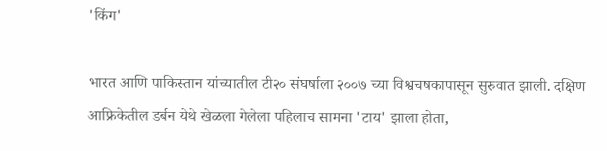'किंग'

भारत आणि पाकिस्तान यांच्यातील टी२० संघर्षाला २००७ च्या विश्वचषकापासून सुरुवात झाली. दक्षिण आफ्रिकेतील डर्बन येथे खेळला गेलेला पहिलाच सामना 'टाय' झाला होता,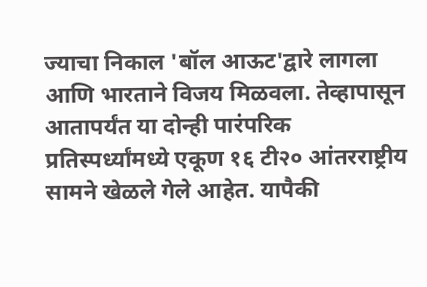ज्याचा निकाल 'बॉल आऊट'द्वारे लागला आणि भारताने विजय मिळवला. तेव्हापासून आतापर्यंत या दोन्ही पारंपरिक प्रतिस्पर्ध्यांमध्ये एकूण १६ टी२० आंतरराष्ट्रीय सामने खेळले गेले आहेत. यापैकी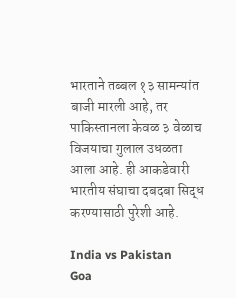भारताने तब्बल १३ सामन्यांत बाजी मारली आहे, तर पाकिस्तानला केवळ ३ वेळाच विजयाचा गुलाल उधळता आला आहे. ही आकडेवारी भारतीय संघाचा दबदबा सिद्ध करण्यासाठी पुरेशी आहे.

India vs Pakistan
Goa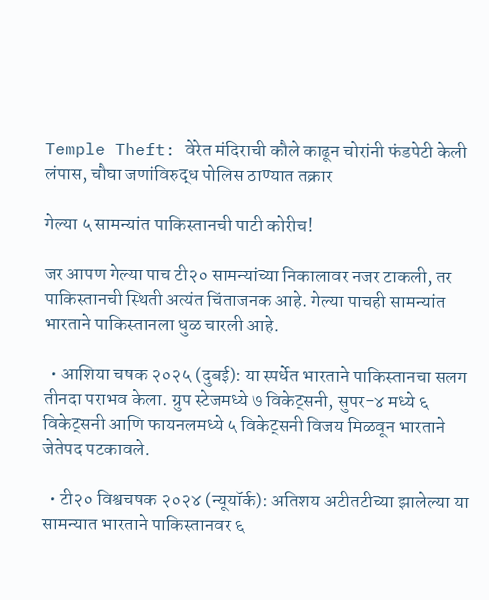Temple Theft: वेरेत मंदिराची कौले काढून चोरांनी फंडपेटी केली लंपास, चौघा जणांविरुद्ध पोलिस ठाण्यात तक्रार

गेल्या ५ सामन्यांत पाकिस्तानची पाटी कोरीच!

जर आपण गेल्या पाच टी२० सामन्यांच्या निकालावर नजर टाकली, तर पाकिस्तानची स्थिती अत्यंत चिंताजनक आहे. गेल्या पाचही सामन्यांत भारताने पाकिस्तानला धुळ चारली आहे.

  • आशिया चषक २०२५ (दुबई): या स्पर्धेत भारताने पाकिस्तानचा सलग तीनदा पराभव केला. ग्रुप स्टेजमध्ये ७ विकेट्सनी, सुपर-४ मध्ये ६ विकेट्सनी आणि फायनलमध्ये ५ विकेट्सनी विजय मिळवून भारताने जेतेपद पटकावले.

  • टी२० विश्वचषक २०२४ (न्यूयॉर्क): अतिशय अटीतटीच्या झालेल्या या सामन्यात भारताने पाकिस्तानवर ६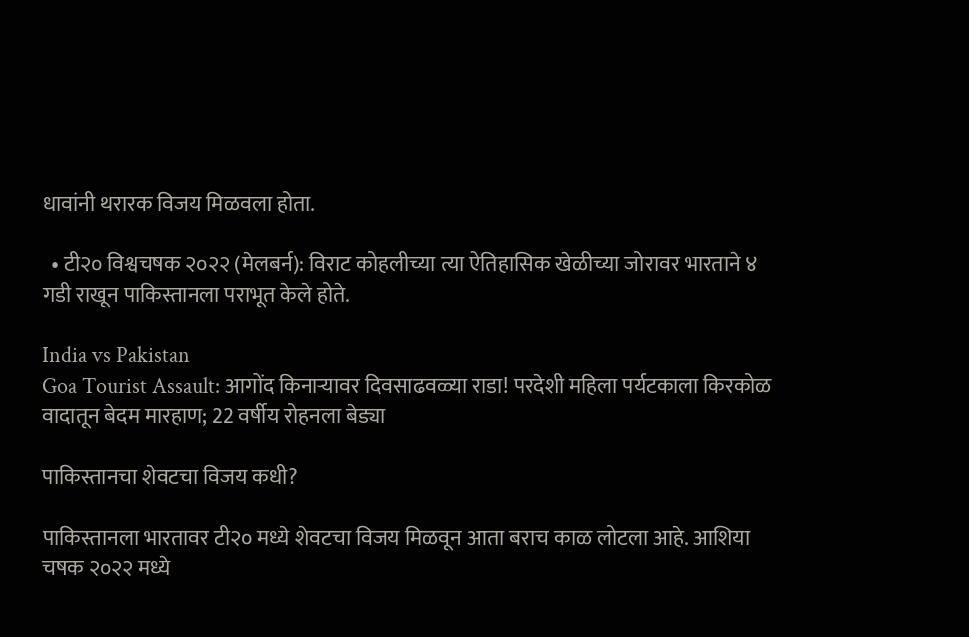धावांनी थरारक विजय मिळवला होता.

  • टी२० विश्वचषक २०२२ (मेलबर्न): विराट कोहलीच्या त्या ऐतिहासिक खेळीच्या जोरावर भारताने ४ गडी राखून पाकिस्तानला पराभूत केले होते.

India vs Pakistan
Goa Tourist Assault: आगोंद किनाऱ्यावर दिवसाढवळ्या राडा! परदेशी महिला पर्यटकाला किरकोळ वादातून बेदम मारहाण; 22 वर्षीय रोहनला बेड्या

पाकिस्तानचा शेवटचा विजय कधी?

पाकिस्तानला भारतावर टी२० मध्ये शेवटचा विजय मिळवून आता बराच काळ लोटला आहे. आशिया चषक २०२२ मध्ये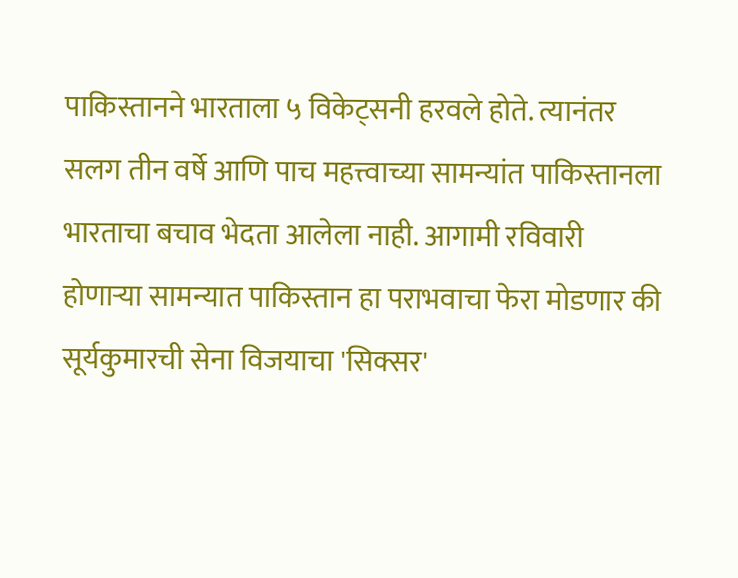पाकिस्तानने भारताला ५ विकेट्सनी हरवले होते. त्यानंतर सलग तीन वर्षे आणि पाच महत्त्वाच्या सामन्यांत पाकिस्तानला भारताचा बचाव भेदता आलेला नाही. आगामी रविवारी होणाऱ्या सामन्यात पाकिस्तान हा पराभवाचा फेरा मोडणार की सूर्यकुमारची सेना विजयाचा 'सिक्सर'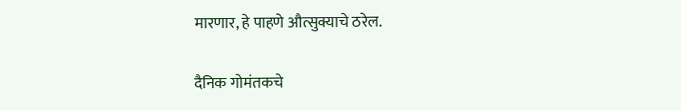मारणार, हे पाहणे औत्सुक्याचे ठरेल.

दैनिक गोमंतकचे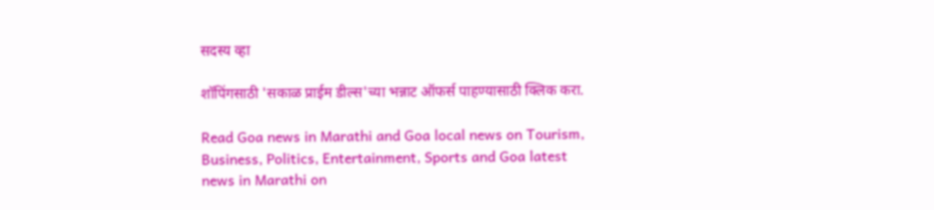सदस्य व्हा

शॉपिंगसाठी 'सकाळ प्राईम डील्स'च्या भन्नाट ऑफर्स पाहण्यासाठी क्लिक करा.

Read Goa news in Marathi and Goa local news on Tourism, Business, Politics, Entertainment, Sports and Goa latest news in Marathi on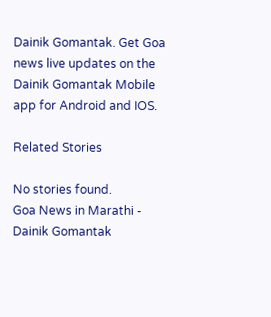Dainik Gomantak. Get Goa news live updates on the Dainik Gomantak Mobile app for Android and IOS.

Related Stories

No stories found.
Goa News in Marathi - Dainik Gomantak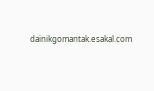dainikgomantak.esakal.com